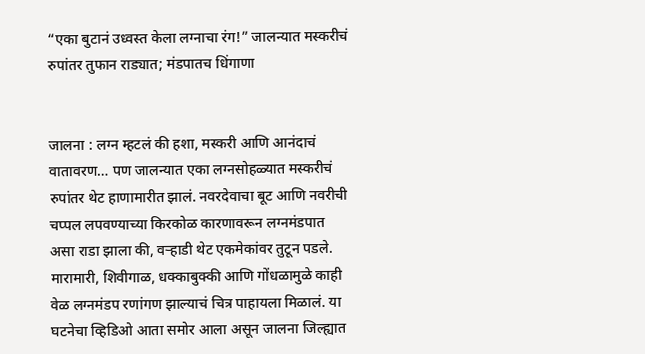“एका बुटानं उध्वस्त केला लग्नाचा रंग!” जालन्यात मस्करीचं रुपांतर तुफान राड्यात; मंडपातच धिंगाणा


जालना : लग्न म्हटलं की हशा, मस्करी आणि आनंदाचं वातावरण… पण जालन्यात एका लग्नसोहळ्यात मस्करीचं रुपांतर थेट हाणामारीत झालं. नवरदेवाचा बूट आणि नवरीची चप्पल लपवण्याच्या किरकोळ कारणावरून लग्नमंडपात असा राडा झाला की, वऱ्हाडी थेट एकमेकांवर तुटून पडले. मारामारी, शिवीगाळ, धक्काबुक्की आणि गोंधळामुळे काही वेळ लग्नमंडप रणांगण झाल्याचं चित्र पाहायला मिळालं. या घटनेचा व्हिडिओ आता समोर आला असून जालना जिल्ह्यात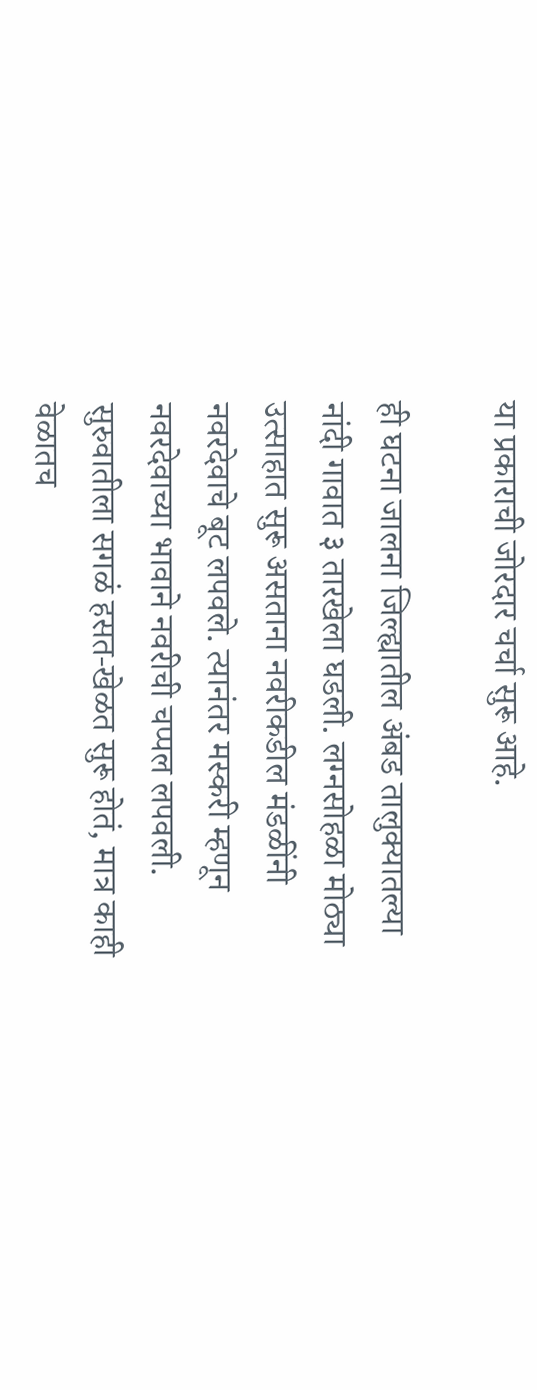या प्रकाराची जोरदार चर्चा सुरू आहे.

ही घटना जालना जिल्ह्यातील अंबड तालुक्यातल्या नांदी गावात ३ तारखेला घडली. लग्नसोहळा मोठ्या उत्साहात सुरू असताना नवरीकडील मंडळींनी नवरदेवाचे बूट लपवले. त्यानंतर मस्करी म्हणून नवरदेवाच्या भावाने नवरीची चप्पल लपवली. सुरुवातीला सगळं हसत-खेळत सुरू होतं, मात्र काही वेळातच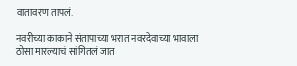वातावरण तापलं.

नवरीच्या काकाने संतापाच्या भरात नवरदेवाच्या भावाला ठोसा मारल्याचं सांगितलं जात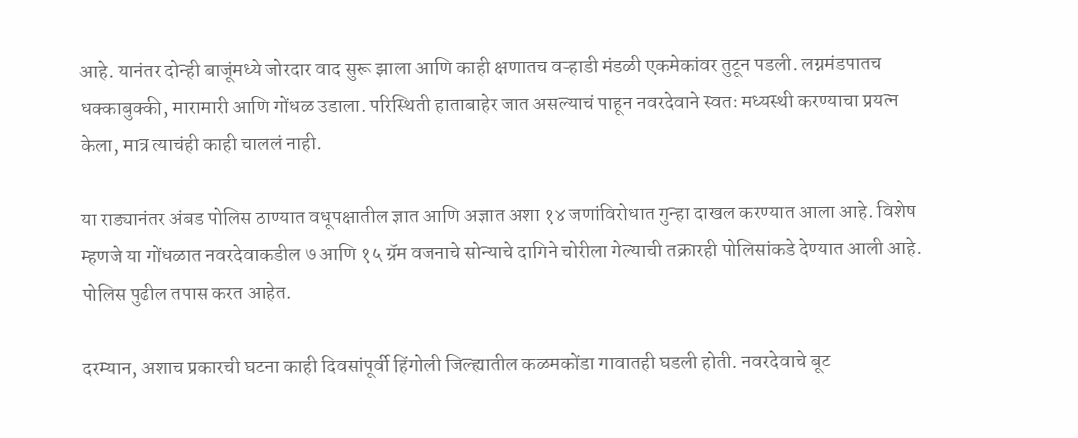आहे. यानंतर दोन्ही बाजूंमध्ये जोरदार वाद सुरू झाला आणि काही क्षणातच वऱ्हाडी मंडळी एकमेकांवर तुटून पडली. लग्नमंडपातच धक्काबुक्की, मारामारी आणि गोंधळ उडाला. परिस्थिती हाताबाहेर जात असल्याचं पाहून नवरदेवाने स्वतः मध्यस्थी करण्याचा प्रयत्न केला, मात्र त्याचंही काही चाललं नाही.

या राड्यानंतर अंबड पोलिस ठाण्यात वधूपक्षातील ज्ञात आणि अज्ञात अशा १४ जणांविरोधात गुन्हा दाखल करण्यात आला आहे. विशेष म्हणजे या गोंधळात नवरदेवाकडील ७ आणि १५ ग्रॅम वजनाचे सोन्याचे दागिने चोरीला गेल्याची तक्रारही पोलिसांकडे देण्यात आली आहे. पोलिस पुढील तपास करत आहेत.

दरम्यान, अशाच प्रकारची घटना काही दिवसांपूर्वी हिंगोली जिल्ह्यातील कळमकोंडा गावातही घडली होती. नवरदेवाचे बूट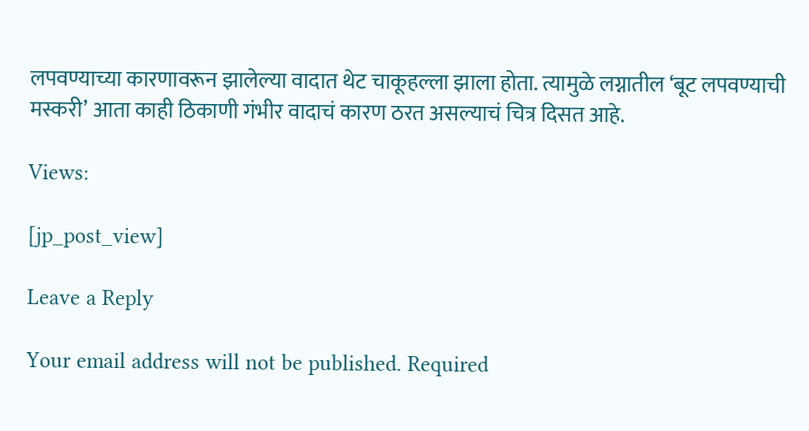लपवण्याच्या कारणावरून झालेल्या वादात थेट चाकूहल्ला झाला होता. त्यामुळे लग्नातील ‘बूट लपवण्याची मस्करी’ आता काही ठिकाणी गंभीर वादाचं कारण ठरत असल्याचं चित्र दिसत आहे.

Views:

[jp_post_view]

Leave a Reply

Your email address will not be published. Required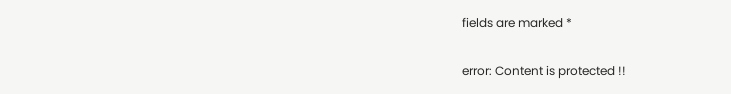fields are marked *

error: Content is protected !!